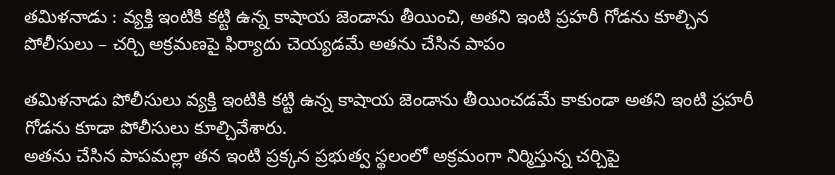తమిళనాడు : వ్యక్తి ఇంటికి కట్టి ఉన్న కాషాయ జెండాను తీయించి, అతని ఇంటి ప్రహరీ గోడను కూల్చిన పోలీసులు – చర్చి అక్రమణపై ఫిర్యాదు చెయ్యడమే అతను చేసిన పాపం

తమిళనాడు పోలీసులు వ్యక్తి ఇంటికి కట్టి ఉన్న కాషాయ జెండాను తీయించడమే కాకుండా అతని ఇంటి ప్రహరీ గోడను కూడా పోలీసులు కూల్చివేశారు.
అతను చేసిన పాపమల్లా తన ఇంటి ప్రక్కన ప్రభుత్వ స్థలంలో అక్రమంగా నిర్మిస్తున్న చర్చిపై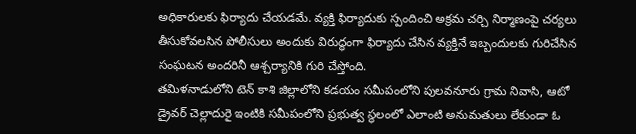అధికారులకు ఫిర్యాదు చేయడమే. వ్యక్తి ఫిర్యాదుకు స్పందించి అక్రమ చర్చి నిర్మాణంపై చర్యలు తీసుకోవలసిన పోలీసులు అందుకు విరుద్ధంగా ఫిర్యాదు చేసిన వ్యక్తినే ఇబ్బందులకు గురిచేసిన సంఘటన అందరినీ ఆశ్చర్యానికి గురి చేస్తోంది.
తమిళనాడులోని టెన్ కాశి జిల్లాలోని కడయం సమీపంలోని పులవనూరు గ్రామ నివాసి, ఆటో డ్రైవర్ చెల్లాదురై ఇంటికి సమీపంలోని ప్రభుత్వ స్థలంలో ఎలాంటి అనుమతులు లేకుండా ఓ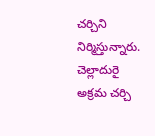చర్చిని నిర్మిస్తున్నారు. చెల్లాదురై అక్రమ చర్చి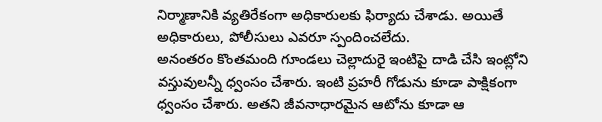నిర్మాణానికి వ్యతిరేకంగా అధికారులకు ఫిర్యాదు చేశాడు. అయితే అధికారులు, పోలీసులు ఎవరూ స్పందించలేదు.
అనంతరం కొంతమంది గూండలు చెల్లాదురై ఇంటిపై దాడి చేసి ఇంట్లోని వస్తువులన్నీ ధ్వంసం చేశారు. ఇంటి ప్రహరీ గోడును కూడా పాక్షికంగా ధ్వంసం చేశారు. అతని జీవనాధారమైన ఆటోను కూడా ఆ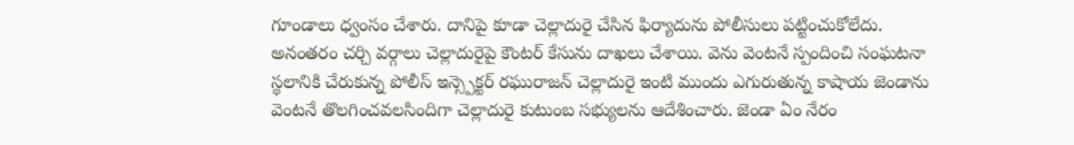గూండాలు ధ్వంసం చేశారు. దానిపై కూడా చెల్లాదురై చేసిన ఫిర్యాదును పోలీసులు పట్టించుకోలేదు.
అనంతరం చర్చి వర్గాలు చెల్లాదురైపై కౌంటర్ కేసును దాఖలు చేశాయి. వెను వెంటనే స్పందించి సంఘటనా స్థలానికి చేరుకున్న పోలీస్ ఇన్స్పెక్టర్ రఘురాజన్ చెల్లాదురై ఇంటి ముందు ఎగురుతున్న కాషాయ జెండాను వెంటనే తొలగించవలసిందిగా చెల్లాదురై కుటుంబ సభ్యులను ఆదేశించారు. జెండా ఏం నేరం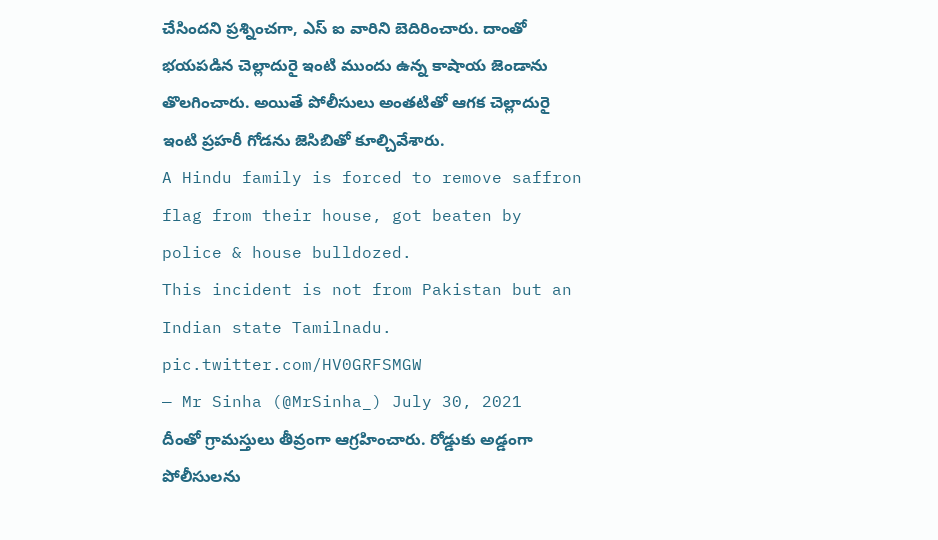చేసిందని ప్రశ్నించగా, ఎస్ ఐ వారిని బెదిరించారు. దాంతో భయపడిన చెల్లాదురై ఇంటి ముందు ఉన్న కాషాయ జెండాను తొలగించారు. అయితే పోలీసులు అంతటితో ఆగక చెల్లాదురై ఇంటి ప్రహరీ గోడను జెసిబితో కూల్చివేశారు.
A Hindu family is forced to remove saffron flag from their house, got beaten by police & house bulldozed.
This incident is not from Pakistan but an Indian state Tamilnadu. pic.twitter.com/HV0GRFSMGW
— Mr Sinha (@MrSinha_) July 30, 2021
దీంతో గ్రామస్తులు తీవ్రంగా ఆగ్రహించారు. రోడ్డుకు అడ్డంగా పోలీసులను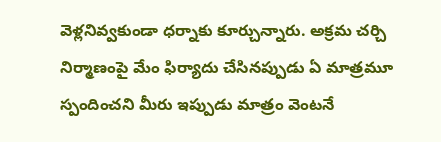వెళ్లనివ్వకుండా ధర్నాకు కూర్చున్నారు. అక్రమ చర్చి నిర్మాణంపై మేం ఫిర్యాదు చేసినప్పుడు ఏ మాత్రమూ స్పందించని మీరు ఇప్పుడు మాత్రం వెంటనే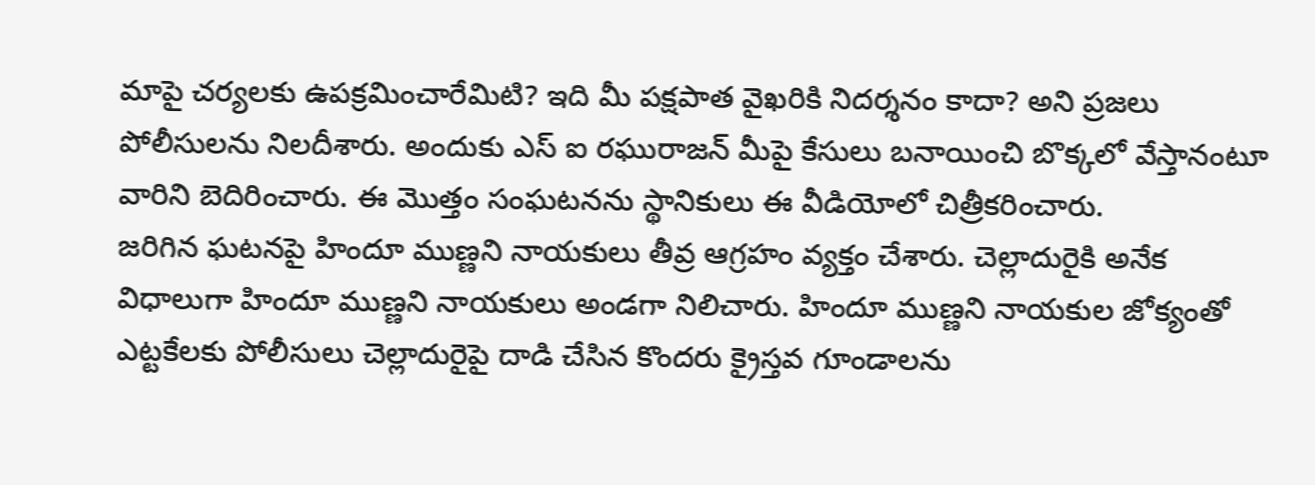మాపై చర్యలకు ఉపక్రమించారేమిటి? ఇది మీ పక్షపాత వైఖరికి నిదర్శనం కాదా? అని ప్రజలు పోలీసులను నిలదీశారు. అందుకు ఎస్ ఐ రఘురాజన్ మీపై కేసులు బనాయించి బొక్కలో వేస్తానంటూ వారిని బెదిరించారు. ఈ మొత్తం సంఘటనను స్థానికులు ఈ వీడియోలో చిత్రీకరించారు.
జరిగిన ఘటనపై హిందూ ముణ్ణని నాయకులు తీవ్ర ఆగ్రహం వ్యక్తం చేశారు. చెల్లాదురైకి అనేక విధాలుగా హిందూ ముణ్ణని నాయకులు అండగా నిలిచారు. హిందూ ముణ్ణని నాయకుల జోక్యంతో ఎట్టకేలకు పోలీసులు చెల్లాదురైపై దాడి చేసిన కొందరు క్రైస్తవ గూండాలను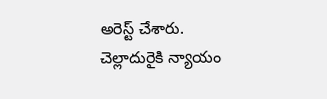అరెస్ట్ చేశారు. చెల్లాదురైకి న్యాయం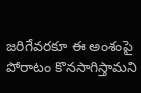జరిగేవరకూ ఈ అంశంపై పోరాటం కొనసాగిస్తామని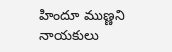హిందూ ముణ్ణని నాయకులు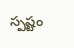స్పష్టం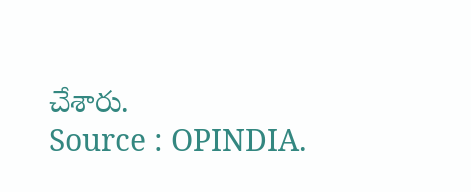చేశారు.
Source : OPINDIA.